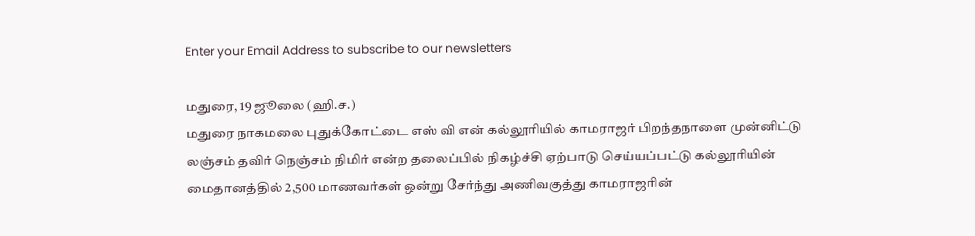Enter your Email Address to subscribe to our newsletters

மதுரை, 19 ஜூலை (ஹி.ச.)
மதுரை நாகமலை புதுக்கோட்டை எஸ் வி என் கல்லூரியில் காமராஜர் பிறந்தநாளை முன்னிட்டு லஞ்சம் தவிர் நெஞ்சம் நிமிர் என்ற தலைப்பில் நிகழ்ச்சி ஏற்பாடு செய்யப்பட்டு கல்லூரியின் மைதானத்தில் 2,500 மாணவர்கள் ஒன்று சேர்ந்து அணிவகுத்து காமராஜரின்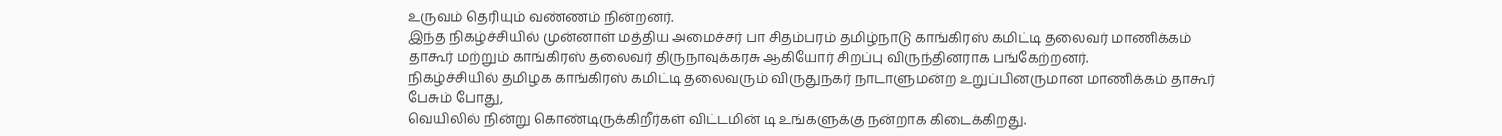உருவம் தெரியும் வண்ணம் நின்றனர்.
இந்த நிகழ்ச்சியில் முன்னாள் மத்திய அமைச்சர் பா சிதம்பரம் தமிழ்நாடு காங்கிரஸ் கமிட்டி தலைவர் மாணிக்கம் தாகூர் மற்றும் காங்கிரஸ் தலைவர் திருநாவுக்கரசு ஆகியோர் சிறப்பு விருந்தினராக பங்கேற்றனர்.
நிகழ்ச்சியில் தமிழக காங்கிரஸ் கமிட்டி தலைவரும் விருதுநகர் நாடாளுமன்ற உறுப்பினருமான மாணிக்கம் தாகூர் பேசும் போது,
வெயிலில் நின்று கொண்டிருக்கிறீர்கள் விட்டமின் டி உங்களுக்கு நன்றாக கிடைக்கிறது.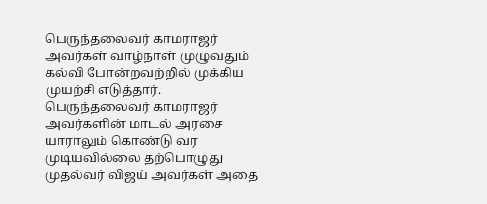பெருந்தலைவர் காமராஜர் அவர்கள் வாழ்நாள் முழுவதும் கல்வி போன்றவற்றில் முக்கிய முயற்சி எடுத்தார்.
பெருந்தலைவர் காமராஜர் அவர்களின் மாடல் அரசை யாராலும் கொண்டு வர முடியவில்லை தற்பொழுது முதல்வர் விஜய் அவர்கள் அதை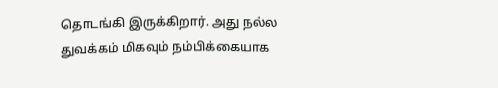தொடங்கி இருக்கிறார். அது நல்ல துவக்கம் மிகவும் நம்பிக்கையாக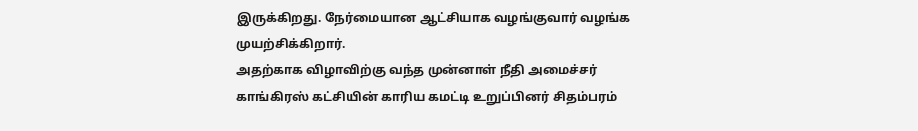இருக்கிறது. நேர்மையான ஆட்சியாக வழங்குவார் வழங்க முயற்சிக்கிறார்.
அதற்காக விழாவிற்கு வந்த முன்னாள் நீதி அமைச்சர் காங்கிரஸ் கட்சியின் காரிய கமட்டி உறுப்பினர் சிதம்பரம்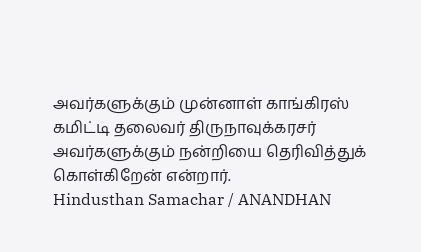அவர்களுக்கும் முன்னாள் காங்கிரஸ் கமிட்டி தலைவர் திருநாவுக்கரசர் அவர்களுக்கும் நன்றியை தெரிவித்துக் கொள்கிறேன் என்றார்.
Hindusthan Samachar / ANANDHAN